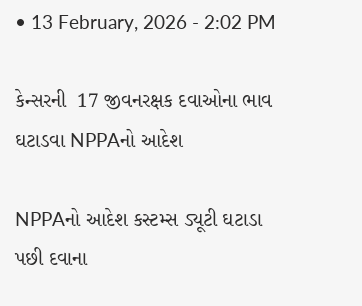• 13 February, 2026 - 2:02 PM

કેન્સરની  17 જીવનરક્ષક દવાઓના ભાવ ઘટાડવા NPPAનો આદેશ

NPPAનો આદેશ કસ્ટમ્સ ડ્યૂટી ઘટાડા પછી દવાના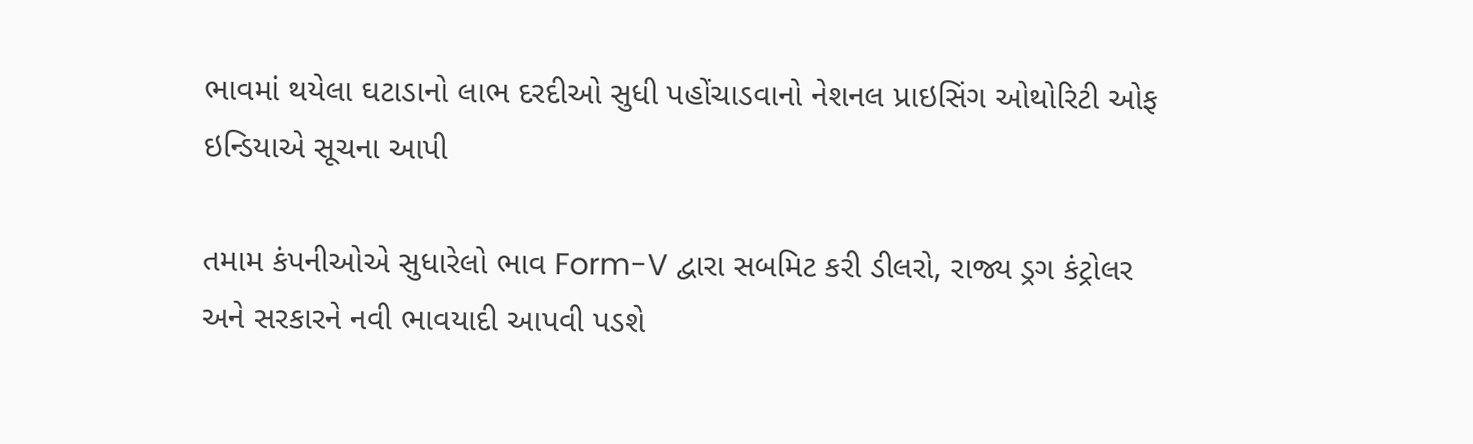ભાવમાં થયેલા ઘટાડાનો લાભ દરદીઓ સુધી પહોંચાડવાનો નેશનલ પ્રાઇસિંગ ઓથોરિટી ઓફ ઇન્ડિયાએ સૂચના આપી

તમામ કંપનીઓએ સુધારેલો ભાવ Form-V દ્વારા સબમિટ કરી ડીલરો, રાજ્ય ડ્રગ કંટ્રોલર અને સરકારને નવી ભાવયાદી આપવી પડશે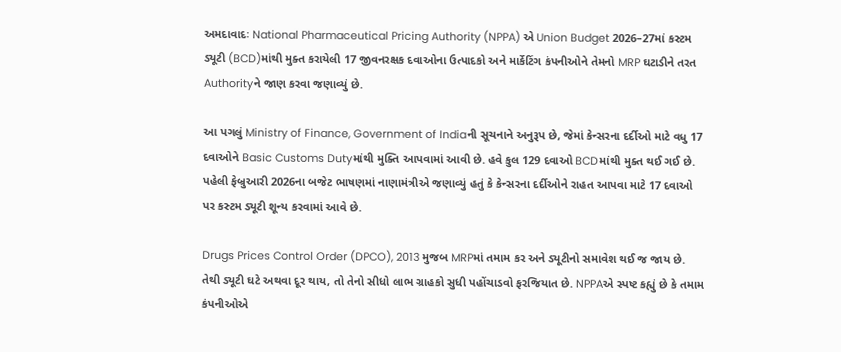અમદાવાદઃ National Pharmaceutical Pricing Authority (NPPA) એ Union Budget 2026–27માં કસ્ટમ ડ્યૂટી (BCD)માંથી મુક્ત કરાયેલી 17 જીવનરક્ષક દવાઓના ઉત્પાદકો અને માર્કેટિંગ કંપનીઓને તેમનો MRP ઘટાડીને તરત Authorityને જાણ કરવા જણાવ્યું છે.

આ પગલું Ministry of Finance, Government of Indiaની સૂચનાને અનુરૂપ છે, જેમાં કેન્સરના દર્દીઓ માટે વધુ 17 દવાઓને Basic Customs Dutyમાંથી મુક્તિ આપવામાં આવી છે. હવે કુલ 129 દવાઓ BCDમાંથી મુક્ત થઈ ગઈ છે. પહેલી ફેબ્રુઆરી 2026ના બજેટ ભાષણમાં નાણામંત્રીએ જણાવ્યું હતું કે કેન્સરના દર્દીઓને રાહત આપવા માટે 17 દવાઓ પર કસ્ટમ ડ્યૂટી શૂન્ય કરવામાં આવે છે.

Drugs Prices Control Order (DPCO), 2013 મુજબ MRPમાં તમામ કર અને ડ્યૂટીનો સમાવેશ થઈ જ જાય છે. તેથી ડ્યૂટી ઘટે અથવા દૂર થાય, તો તેનો સીધો લાભ ગ્રાહકો સુધી પહોંચાડવો ફરજિયાત છે. NPPAએ સ્પષ્ટ કહ્યું છે કે તમામ કંપનીઓએ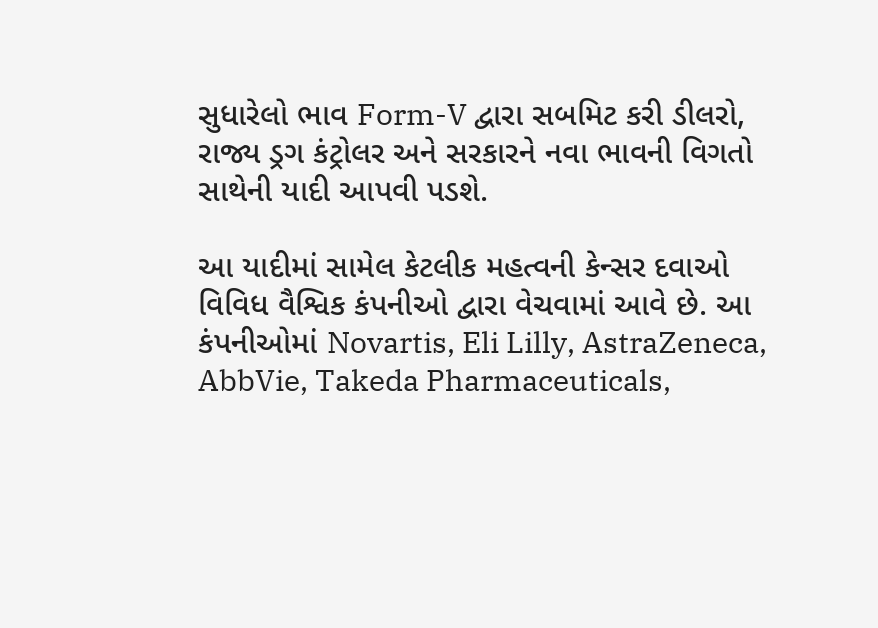સુધારેલો ભાવ Form-V દ્વારા સબમિટ કરી ડીલરો, રાજ્ય ડ્રગ કંટ્રોલર અને સરકારને નવા ભાવની વિગતો સાથેની યાદી આપવી પડશે.

આ યાદીમાં સામેલ કેટલીક મહત્વની કેન્સર દવાઓ વિવિધ વૈશ્વિક કંપનીઓ દ્વારા વેચવામાં આવે છે. આ કંપનીઓમાં Novartis, Eli Lilly, AstraZeneca, AbbVie, Takeda Pharmaceuticals,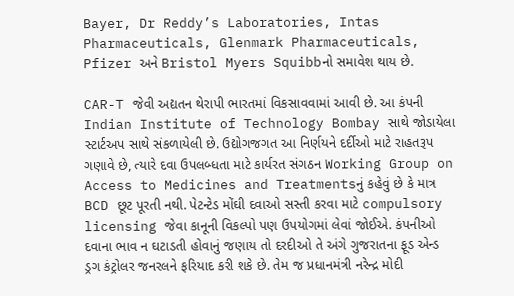Bayer, Dr Reddy’s Laboratories, Intas Pharmaceuticals, Glenmark Pharmaceuticals, Pfizer અને Bristol Myers Squibbનો સમાવેશ થાય છે.

CAR-T જેવી અદ્યતન થેરાપી ભારતમાં વિકસાવવામાં આવી છે. આ કંપની Indian Institute of Technology Bombay સાથે જોડાયેલા સ્ટાર્ટઅપ સાથે સંકળાયેલી છે. ઉદ્યોગજગત આ નિર્ણયને દર્દીઓ માટે રાહતરૂપ ગણાવે છે, ત્યારે દવા ઉપલબ્ધતા માટે કાર્યરત સંગઠન Working Group on Access to Medicines and Treatmentsનું કહેવું છે કે માત્ર BCD છૂટ પૂરતી નથી. પેટન્ટેડ મોંઘી દવાઓ સસ્તી કરવા માટે compulsory licensing જેવા કાનૂની વિકલ્પો પણ ઉપયોગમાં લેવાં જોઈએ. કંપનીઓ દવાના ભાવ ન ઘટાડતી હોવાનું જણાય તો દરદીઓ તે અંગે ગુજરાતના ફૂડ એન્ડ ડ્રગ કંટ્રોલર જનરલને ફરિયાદ કરી શકે છે. તેમ જ પ્રધાનમંત્રી નરેન્દ્ર મોદી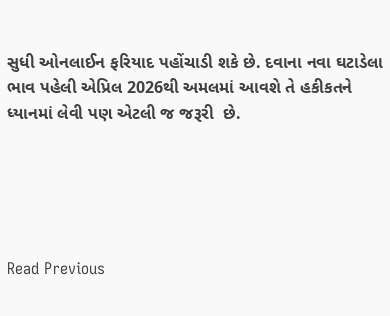સુધી ઓનલાઈન ફરિયાદ પહોંચાડી શકે છે. દવાના નવા ઘટાડેલા ભાવ પહેલી એપ્રિલ 2026થી અમલમાં આવશે તે હકીકતને ધ્યાનમાં લેવી પણ એટલી જ જરૂરી  છે.





Read Previous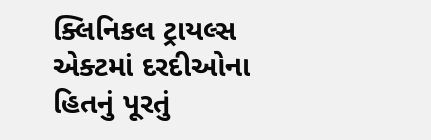ક્લિનિકલ ટ્રાયલ્સ એક્ટમાં દરદીઓના હિતનું પૂરતું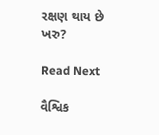રક્ષણ થાય છે ખરુ?

Read Next

વૈશ્વિક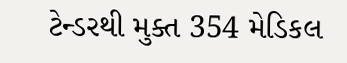ટેન્ડરથી મુક્ત 354 મેડિકલ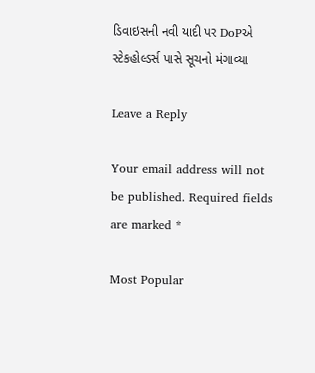ડિવાઇસની નવી યાદી પર DoPએ સ્ટેકહોલ્ડર્સ પાસે સૂચનો મંગાવ્યા

Leave a Reply

Your email address will not be published. Required fields are marked *

Most Popular